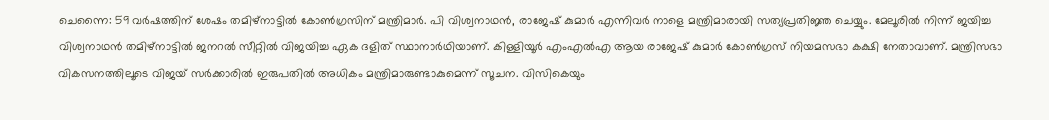ചെന്നൈ: 59 വർഷത്തിന് ശേഷം തമിഴ്നാട്ടിൽ കോൺഗ്രസിന് മന്ത്രിമാർ. പി വിശ്വനാഥൻ, രാജേഷ് കുമാർ എന്നിവർ നാളെ മന്ത്രിമാരായി സത്യപ്രതിജ്ഞ ചെയ്യും. മേലൂരിൽ നിന്ന് ജയിച്ച വിശ്വനാഥൻ തമിഴ്നാട്ടിൽ ജനറൽ സീറ്റിൽ വിജയിച്ച ഏക ദളിത് സ്ഥാനാർഥിയാണ്. കിള്ളിയൂർ എംഎൽഎ ആയ രാജേഷ് കുമാർ കോൺഗ്രസ് നിയമസഭാ കക്ഷി നേതാവാണ്. മന്ത്രിസഭാ വികസനത്തിലൂടെ വിജയ് സർക്കാരിൽ ഇരുപതിൽ അധികം മന്ത്രിമാരുണ്ടാകുമെന്ന് സൂചന. വിസികെയും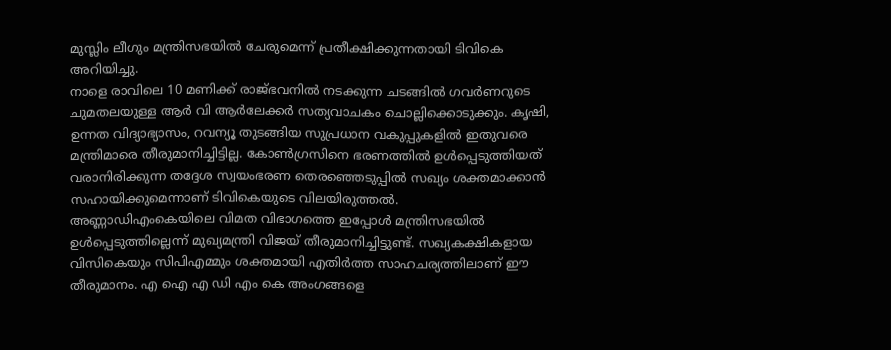മുസ്ലിം ലീഗും മന്ത്രിസഭയിൽ ചേരുമെന്ന് പ്രതീക്ഷിക്കുന്നതായി ടിവികെ അറിയിച്ചു.
നാളെ രാവിലെ 10 മണിക്ക് രാജ്ഭവനിൽ നടക്കുന്ന ചടങ്ങിൽ ഗവർണറുടെ ചുമതലയുള്ള ആർ വി ആർലേക്കർ സത്യവാചകം ചൊല്ലിക്കൊടുക്കും. കൃഷി, ഉന്നത വിദ്യാഭ്യാസം, റവന്യൂ തുടങ്ങിയ സുപ്രധാന വകുപ്പുകളിൽ ഇതുവരെ മന്ത്രിമാരെ തീരുമാനിച്ചിട്ടില്ല. കോൺഗ്രസിനെ ഭരണത്തിൽ ഉൾപ്പെടുത്തിയത് വരാനിരിക്കുന്ന തദ്ദേശ സ്വയംഭരണ തെരഞ്ഞെടുപ്പിൽ സഖ്യം ശക്തമാക്കാൻ സഹായിക്കുമെന്നാണ് ടിവികെയുടെ വിലയിരുത്തൽ.
അണ്ണാഡിഎംകെയിലെ വിമത വിഭാഗത്തെ ഇപ്പോൾ മന്ത്രിസഭയിൽ ഉൾപ്പെടുത്തില്ലെന്ന് മുഖ്യമന്ത്രി വിജയ് തീരുമാനിച്ചിട്ടുണ്ട്. സഖ്യകക്ഷികളായ വിസികെയും സിപിഎമ്മും ശക്തമായി എതിർത്ത സാഹചര്യത്തിലാണ് ഈ തീരുമാനം. എ ഐ എ ഡി എം കെ അംഗങ്ങളെ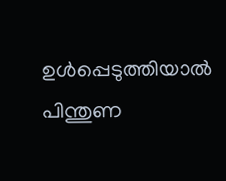ഉൾപ്പെടുത്തിയാൽ പിന്തുണ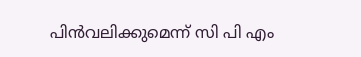പിൻവലിക്കുമെന്ന് സി പി എം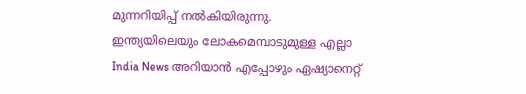മുന്നറിയിപ്പ് നൽകിയിരുന്നു.
ഇന്ത്യയിലെയും ലോകമെമ്പാടുമുള്ള എല്ലാ India News അറിയാൻ എപ്പോഴും ഏഷ്യാനെറ്റ്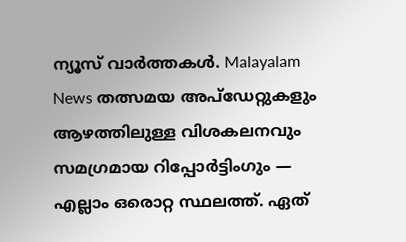ന്യൂസ് വാർത്തകൾ. Malayalam News തത്സമയ അപ്ഡേറ്റുകളും ആഴത്തിലുള്ള വിശകലനവും സമഗ്രമായ റിപ്പോർട്ടിംഗും — എല്ലാം ഒരൊറ്റ സ്ഥലത്ത്. ഏത്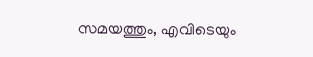സമയത്തും, എവിടെയും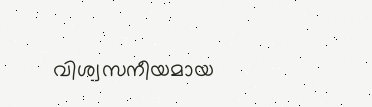വിശ്വസനീയമായ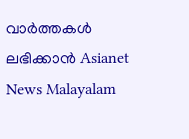വാർത്തകൾ ലഭിക്കാൻ Asianet News Malayalam